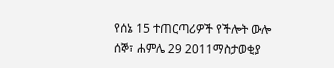የሰኔ 15 ተጠርጣሪዎች የችሎት ውሎ
ሰኞ፣ ሐምሌ 29 2011ማስታወቂያ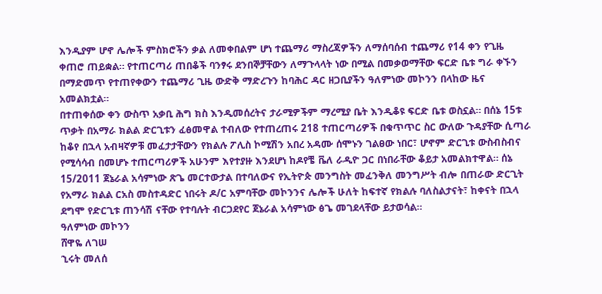እንዲያም ሆኖ ሌሎች ምስክሮችን ቃል ለመቀበልም ሆነ ተጨማሪ ማስረጃዎችን ለማሰባሰብ ተጨማሪ የ14 ቀን የጊዜ ቀጠሮ ጠይቋል። የተጠርጣሪ ጠበቆች ባንፃሩ ደንበኞቻቸውን ለማጉላላት ነው በሚል በመቃወማቸው ፍርድ ቤቱ ግራ ቀኙን በማድመጥ የተጠየቀውን ተጨማሪ ጊዜ ውድቅ ማድረጉን ከባሕር ዳር ዘጋቢያችን ዓለምነው መኮንን በላከው ዜና አመልክቷል።
በተጠቀሰው ቀን ውስጥ አቃቢ ሕግ ክስ እንዲመሰረትና ታራሚዎችም ማረሚያ ቤት እንዲቆዩ ፍርድ ቤቱ ወስኗል። በሰኔ 15ቱ ጥቃት በአማራ ክልል ድርጊቱን ፈፅመዋል ተብለው የተጠረጠሩ 218 ተጠርጣሪዎች በቁጥጥር ስር ውለው ጉዳያቸው ሲጣራ ከቆየ በኋላ አብዛኛዎቹ መፈታታቸውን የክልሉ ፖሊስ ኮሚሽን አበረ አዳሙ ሰሞኑን ገልፀው ነበር፣ ሆኖም ድርጊቱ ውስብስብና የሚሳሳብ በመሆኑ ተጠርጣሪዎች አሁንም እየተያዙ እንደሆነ ከዶየቼ ቬለ ራዲዮ ጋር በነበራቸው ቆይታ አመልክተዋል። ሰኔ 15/2011 ጀኔራል አሳምነው ጽጌ መርተውታል በተባለውና የኢትዮጵ መንግስት መፈንቅለ መንግሥት ብሎ በጠራው ድርጊት የአማራ ክልል ርአስ መስተዳድር ነበሩት ዶ/ር አምባቸው መኮንንና ሌሎች ሁለት ከፍተኛ የክልሉ ባለስልታናት፣ ከቀናት በኋላ ደግሞ የድርጊቱ ጠንሳሽ ናቸው የተባሉት ብርጋደየር ጀኔራል አሳምነው ፅጌ መገደላቸው ይታወሳል።
ዓለምነው መኮንን
ሸዋዬ ለገሠ
ኂሩት መለሰ